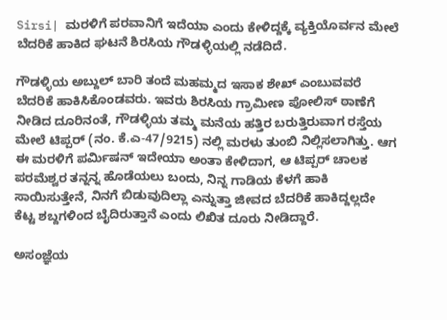Sirsi| ಮರಳಿಗೆ ಪರವಾನಿಗೆ ಇದೆಯಾ ಎಂದು ಕೇಳಿದ್ದಕ್ಕೆ ವ್ಯಕ್ತಿಯೊರ್ವನ ಮೇಲೆ ಬೆದರಿಕೆ ಹಾಕಿದ ಘಟನೆ ಶಿರಸಿಯ ಗೌಡಳ್ಳಿಯಲ್ಲಿ ನಡೆದಿದೆ.

ಗೌಡಳ್ಳಿಯ ಅಬ್ದುಲ್ ಬಾರಿ ತಂದೆ ಮಹಮ್ಮದ ಇಸಾಕ ಶೇಖ್‌ ಎಂಬುವವರೆ ಬೆದರಿಕೆ ಹಾಕಿಸಿಕೊಂಡವರು. ಇವರು ಶಿರಸಿಯ ಗ್ರಾಮೀಣ ಪೋಲಿಸ್‌ ಠಾಣೆಗೆ ನೀಡಿದ ದೂರಿನಂತೆ, ಗೌಡಳ್ಳಿಯ ತಮ್ಮ ಮನೆಯ ಹತ್ತಿರ ಬರುತ್ತಿರುವಾಗ ರಸ್ತೆಯ ಮೇಲೆ ಟಿಪ್ಪರ್ (ನಂ. ಕೆ.ಎ-47/9215) ನಲ್ಲಿ ಮರಳು ತುಂಬಿ ನಿಲ್ಲಿಸಲಾಗಿತ್ತು. ಆಗ ಈ ಮರಳಿಗೆ ಪರ್ಮಿಷನ್ ಇದೇಯಾ ಅಂತಾ ಕೇಳಿದಾಗ, ಆ ಟಿಪ್ಪರ್‌ ಚಾಲಕ ಪರಮೆಶ್ವರ ತನ್ನನ್ನ ಹೊಡೆಯಲು ಬಂದು, ನಿನ್ನ ಗಾಡಿಯ ಕೆಳಗೆ ಹಾಕಿ ಸಾಯಿಸುತ್ತೇನೆ, ನಿನಗೆ ಬಿಡುವುದಿಲ್ಲಾ ಎನ್ನುತ್ತಾ ಜೀವದ ಬೆದರಿಕೆ ಹಾಕಿದ್ದಲ್ಲದೇ ಕೆಟ್ಟ ಶಬ್ದಗಳಿಂದ ಬೈದಿರುತ್ತಾನೆ ಎಂದು ಲಿಖಿತ ದೂರು ನೀಡಿದ್ದಾರೆ.

ಅಸಂಜ್ಞೆಯ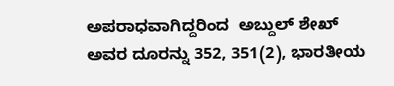ಅಪರಾಧವಾಗಿದ್ದರಿಂದ  ಅಬ್ದುಲ್‌ ಶೇಖ್‌ ಅವರ ದೂರನ್ನು 352, 351(2), ಭಾರತೀಯ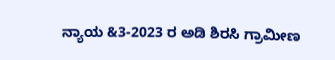ನ್ಯಾಯ &3-2023 ರ ಅಡಿ ಶಿರಸಿ ಗ್ರಾಮೀಣ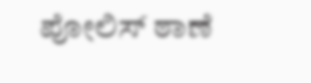ಪೋಲಿಸ್‌ ಠಾಣೆ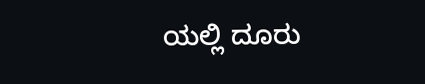ಯಲ್ಲಿ ದೂರು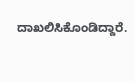ದಾಖಲಿಸಿಕೊಂಡಿದ್ದಾರೆ.